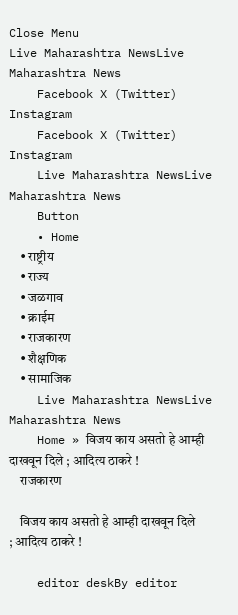Close Menu
Live Maharashtra NewsLive Maharashtra News
    Facebook X (Twitter) Instagram
    Facebook X (Twitter) Instagram
    Live Maharashtra NewsLive Maharashtra News
    Button
    • Home
    • राष्ट्रीय
    • राज्य
    • जळगाव
    • क्राईम
    • राजकारण
    • शैक्षणिक
    • सामाजिक
    Live Maharashtra NewsLive Maharashtra News
    Home » विजय काय असतो हे आम्ही दाखवून दिले ; आदित्य ठाकरे !
    राजकारण

    विजय काय असतो हे आम्ही दाखवून दिले ; आदित्य ठाकरे !

    editor deskBy editor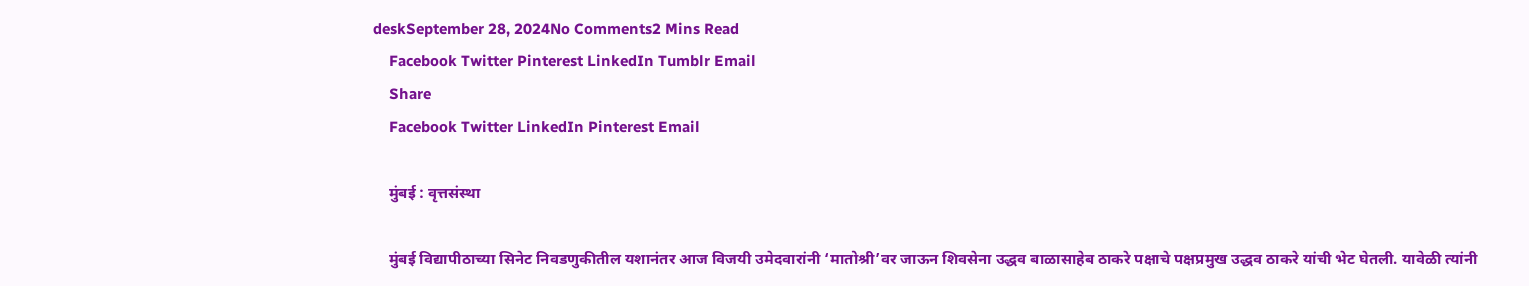deskSeptember 28, 2024No Comments2 Mins Read
    Facebook Twitter Pinterest LinkedIn Tumblr Email
    Share
    Facebook Twitter LinkedIn Pinterest Email

    मुंबई : वृत्तसंस्था

    मुंबई विद्यापीठाच्या सिनेट निवडणुकीतील यशानंतर आज विजयी उमेदवारांनी ‘मातोश्री’वर जाऊन शिवसेना उद्धव बाळासाहेब ठाकरे पक्षाचे पक्षप्रमुख उद्धव ठाकरे यांची भेट घेतली. यावेळी त्यांनी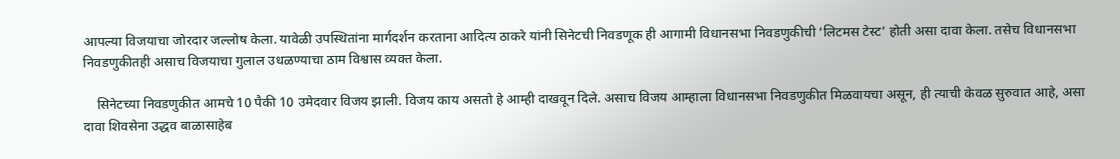आपल्या विजयाचा जोरदार जल्लोष केला. यावेळी उपस्थितांना मार्गदर्शन करताना आदित्य ठाकरे यांनी सिनेटची निवडणूक ही आगामी विधानसभा निवडणुकीची ‘लिटमस टेस्ट’ होती असा दावा केला. तसेच विधानसभा निवडणुकीतही असाच विजयाचा गुलाल उधळण्याचा ठाम विश्वास व्यक्त केला.

    सिनेटच्या निवडणुकीत आमचे 10 पैकी 10 उमेदवार विजय झाली. विजय काय असतो हे आम्ही दाखवून दिले. असाच विजय आम्हाला विधानसभा निवडणुकीत मिळवायचा असून, ही त्याची केवळ सुरुवात आहे, असा दावा शिवसेना उद्धव बाळासाहेब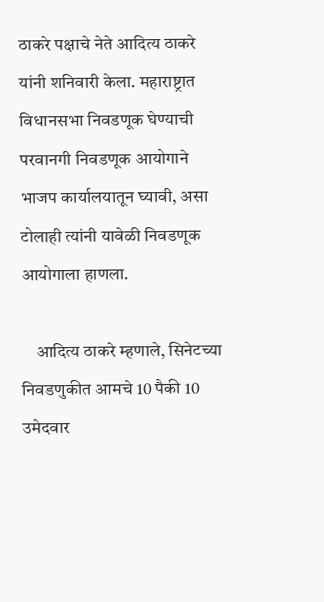ठाकरे पक्षाचे नेते आदित्य ठाकरे यांनी शनिवारी केला. महाराष्ट्रात विधानसभा निवडणूक घेण्याची परवानगी निवडणूक आयोगाने भाजप कार्यालयातून घ्यावी, असा टोलाही त्यांनी यावेळी निवडणूक आयोगाला हाणला.

    आदित्य ठाकरे म्हणाले, सिनेटच्या निवडणुकीत आमचे 10 पैकी 10 उमेदवार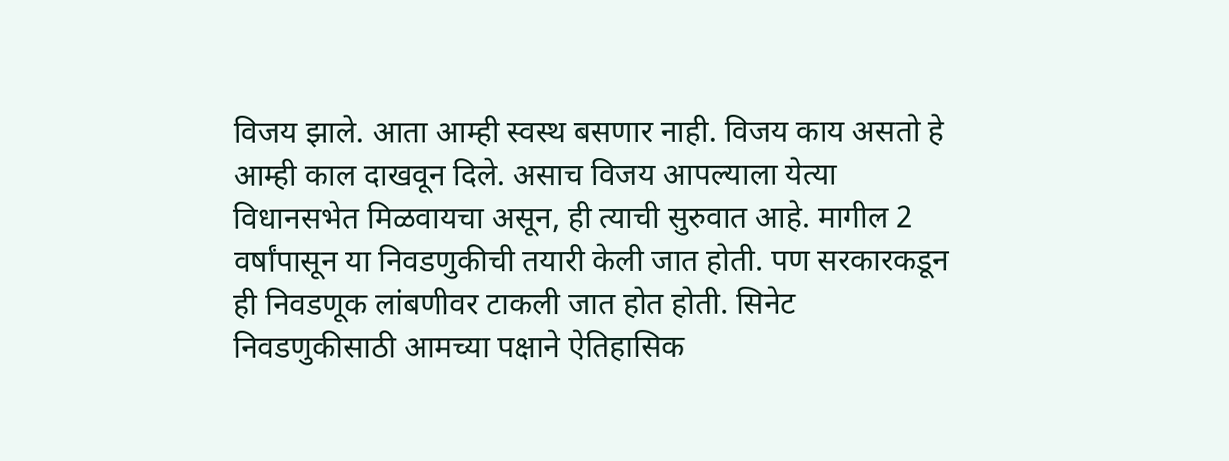विजय झाले. आता आम्ही स्वस्थ बसणार नाही. विजय काय असतो हे आम्ही काल दाखवून दिले. असाच विजय आपल्याला येत्या विधानसभेत मिळवायचा असून, ही त्याची सुरुवात आहे. मागील 2 वर्षांपासून या निवडणुकीची तयारी केली जात होती. पण सरकारकडून ही निवडणूक लांबणीवर टाकली जात होत होती. सिनेट निवडणुकीसाठी आमच्या पक्षाने ऐतिहासिक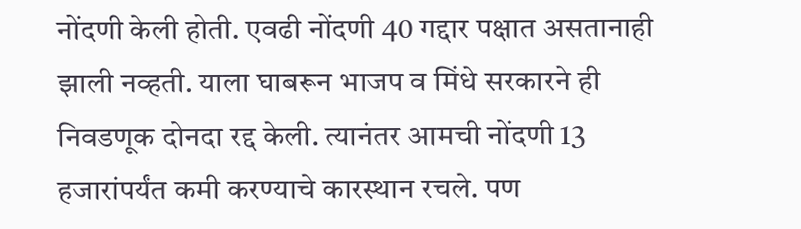नोंदणी केली होती. एवढी नोंदणी 40 गद्दार पक्षात असतानाही झाली नव्हती. याला घाबरून भाजप व मिंधे सरकारने ही निवडणूक दोनदा रद्द केली. त्यानंतर आमची नोंदणी 13 हजारांपर्यंत कमी करण्याचे कारस्थान रचले. पण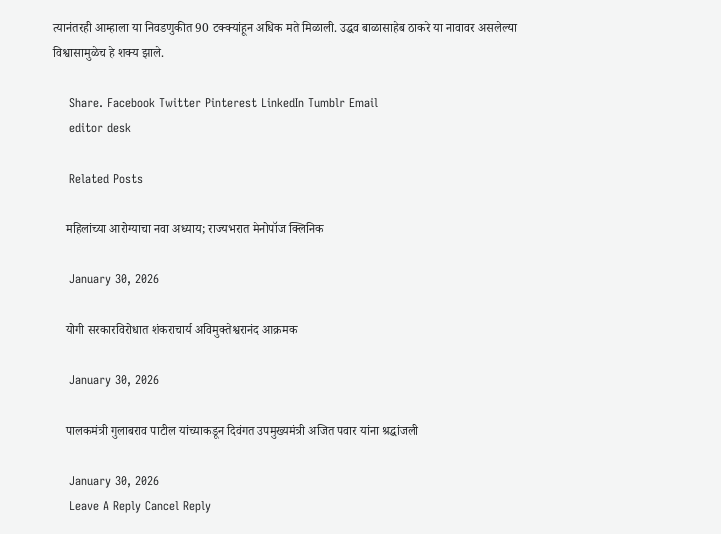त्यानंतरही आम्हाला या निवडणुकीत 90 टक्क्यांहून अधिक मते मिळाली. उद्धव बाळासाहेब ठाकरे या नावावर असलेल्या विश्वासामुळेच हे शक्य झाले.

    Share. Facebook Twitter Pinterest LinkedIn Tumblr Email
    editor desk

    Related Posts

    महिलांच्या आरोग्याचा नवा अध्याय; राज्यभरात मेनोपॉज क्लिनिक

    January 30, 2026

    योगी सरकारविरोधात शंकराचार्य अविमुक्तेश्वरानंद आक्रमक

    January 30, 2026

    पालकमंत्री गुलाबराव पाटील यांच्याकडून दिवंगत उपमुख्यमंत्री अजित पवार यांना श्रद्धांजली

    January 30, 2026
    Leave A Reply Cancel Reply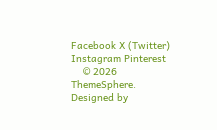Facebook X (Twitter) Instagram Pinterest
    © 2026 ThemeSphere. Designed by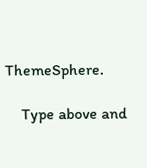ThemeSphere.

    Type above and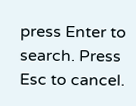press Enter to search. Press Esc to cancel.